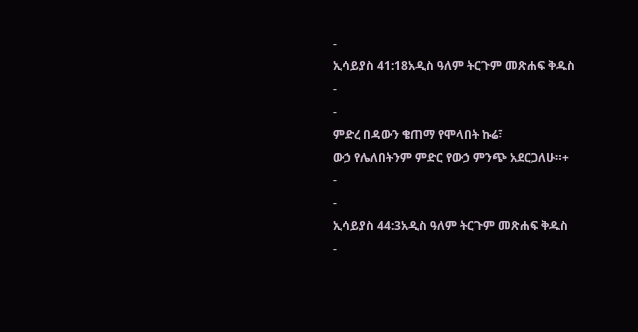-
ኢሳይያስ 41:18አዲስ ዓለም ትርጉም መጽሐፍ ቅዱስ
-
-
ምድረ በዳውን ቄጠማ የሞላበት ኩሬ፣
ውኃ የሌለበትንም ምድር የውኃ ምንጭ አደርጋለሁ።+
-
-
ኢሳይያስ 44:3አዲስ ዓለም ትርጉም መጽሐፍ ቅዱስ
-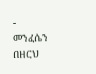-
መንፈሴን በዘርህ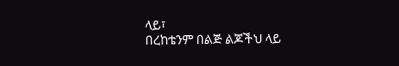ላይ፣
በረከቴንም በልጅ ልጆችህ ላይ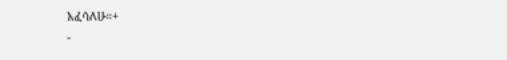አፈሳለሁ።+
-